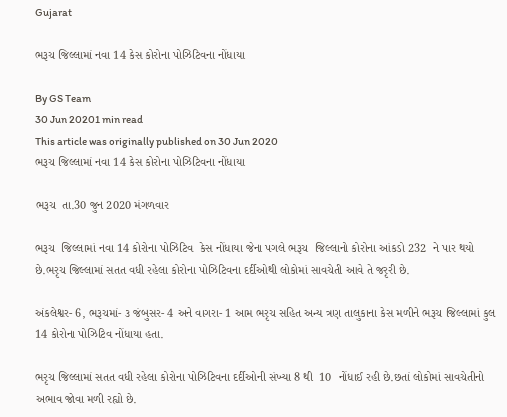Gujarat

ભરૂચ જિલ્લામાં નવા 14 કેસ કોરોના પોઝિટિવના નોંધાયા

By GS Team
30 Jun 20201 min read
This article was originally published on 30 Jun 2020
ભરૂચ જિલ્લામાં નવા 14 કેસ કોરોના પોઝિટિવના નોંધાયા

ભરૂચ  તા.30 જુન 2020 મંગળવાર

ભરૂચ  જિલ્લામાં નવા 14 કોરોના પોઝિટિવ  કેસ નોંધાયા જેના પગલે ભરૂચ  જિલ્લાનો કોરોના આંકડો 232  ને પાર થયો છે.ભરૃચ જિલ્લામાં સતત વધી રહેલા કોરોના પોઝિટિવના દર્દીઓથી લોકોમાં સાવચેતી આવે તે જરૃરી છે.

અંકલેશ્વર- 6, ભરૂચમાં- ૩ જંબુસર- 4 અને વાગરા- 1 આમ ભરૃચ સહિત અન્ય ત્રણ તાલુકાના કેસ મળીને ભરૂચ જિલ્લામાં કુલ 14 કોરોના પોઝિટિવ નોંધાયા હતા.

ભરૃચ જિલ્લામાં સતત વધી રહેલા કોરોના પોઝિટિવના દર્દીઓની સંખ્યા 8 થી  10  નોંધાઈ રહી છે.છતાં લોકોમાં સાવચેતીનો અભાવ જોવા મળી રહ્યો છે.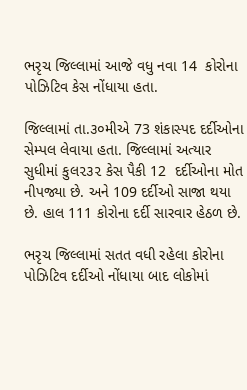ભરૃચ જિલ્લામાં આજે વધુ નવા 14  કોરોના પોઝિટિવ કેસ નોંધાયા હતા.

જિલ્લામાં તા.૩૦મીએ 73 શંકાસ્પદ દર્દીઓના સેમ્પલ લેવાયા હતા. જિલ્લામાં અત્યાર સુધીમાં કુલ૨૩૨ કેસ પૈકી 12  દર્દીઓના મોત નીપજ્યા છે. અને 109 દર્દીઓ સાજા થયા છે. હાલ 111 કોરોના દર્દી સારવાર હેઠળ છે.

ભરૃચ જિલ્લામાં સતત વધી રહેલા કોરોના પોઝિટિવ દર્દીઓ નોંધાયા બાદ લોકોમાં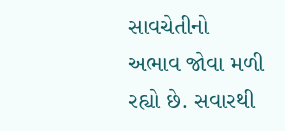સાવચેતીનો અભાવ જોવા મળી રહ્યો છે. સવારથી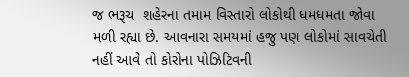જ ભરૂચ  શહેરના તમામ વિસ્તારો લોકોથી ધમધમતા જોવા મળી રહ્યા છે. આવનારા સમયમાં હજુ પણ લોકોમાં સાવચેતી નહીં આવે તો કોરોના પોઝિટિવની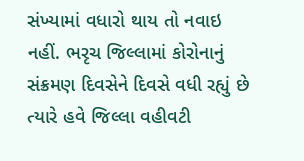સંખ્યામાં વધારો થાય તો નવાઇ નહીં. ભરૃચ જિલ્લામાં કોરોનાનું સંક્રમણ દિવસેને દિવસે વધી રહ્યું છે ત્યારે હવે જિલ્લા વહીવટી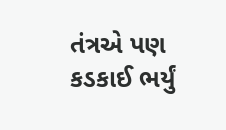તંત્રએ પણ કડકાઈ ભર્યું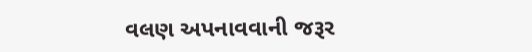વલણ અપનાવવાની જરૂર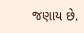જણાય છે.